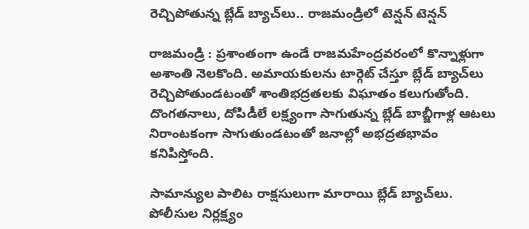రెచ్చిపోతున్న బ్లేడ్ బ్యాచ్‌లు.. రాజమండ్రిలో టెన్షన్ టెన్షన్

రాజమండ్రి : ప్రశాంతంగా ఉండే రాజమహేంద్రవరంలో కొన్నాళ్లుగా అశాంతి నెలకొంది. అమాయకులను టార్గెట్ చేస్తూ బ్లేడ్ బ్యాచ్‌లు రెచ్చిపోతుండటంతో శాంతిభద్రతలకు విఘాతం కలుగుతోంది. దొంగతనాలు, దోపిడీలే లక్ష్యంగా సాగుతున్న బ్లేడ్ బాబ్జీగాళ్ల ఆటలు నిరాంటకంగా సాగుతుండటంతో జనాల్లో అభద్రతభావం కనిపిస్తోంది.

సామాన్యుల పాలిట రాక్షసులుగా మారాయి బ్లేడ్ బ్యాచ్‌లు. పోలీసుల నిర్లక్ష్యం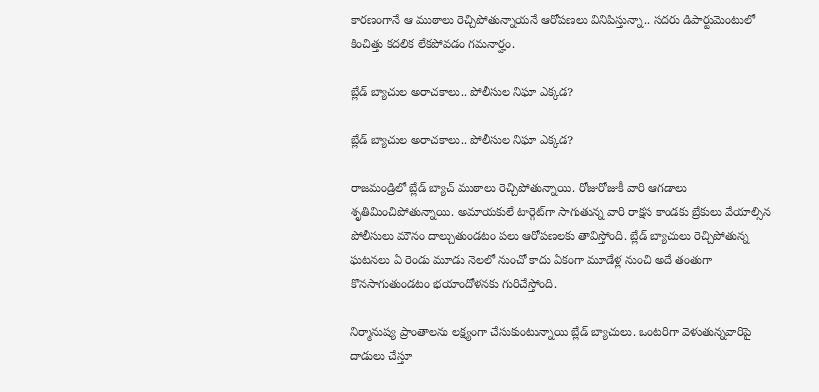కారణంగానే ఆ ముఠాలు రెచ్చిపోతున్నాయనే ఆరోపణలు వినిపిస్తున్నా.. సదరు డిపార్టుమెంటులో కించిత్తు కదలిక లేకపోవడం గమనార్హం.

బ్లేడ్ బ్యాచుల అరాచకాలు.. పోలీసుల నిఘా ఎక్కడ?

బ్లేడ్ బ్యాచుల అరాచకాలు.. పోలీసుల నిఘా ఎక్కడ?

రాజమండ్రిలో బ్లేడ్ బ్యాచ్‌ ముఠాలు రెచ్చిపోతున్నాయి. రోజురోజుకీ వారి ఆగడాలు శృతిమించిపోతున్నాయి. అమాయకులే టార్గెట్‌గా సాగుతున్న వారి రాక్షస కాండకు బ్రేకులు వేయాల్సిన పోలీసులు మౌనం దాల్చుతుండటం పలు ఆరోపణలకు తావిస్తోంది. బ్లేడ్ బ్యాచులు రెచ్చిపోతున్న ఘటనలు ఏ రెండు మూడు నెలలో నుంచో కాదు ఏకంగా మూడేళ్ల నుంచి అదే తంతుగా కొనసాగుతుండటం భయాందోళనకు గురిచేస్తోంది.

నిర్మానుష్య ప్రాంతాలను లక్ష్యంగా చేసుకుంటున్నాయి బ్లేడ్ బ్యాచులు. ఒంటరిగా వెళుతున్నవారిపై దాడులు చేస్తూ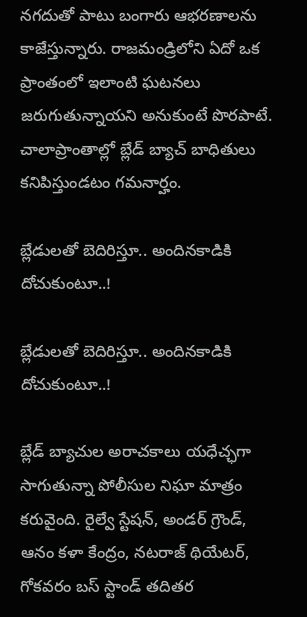నగదుతో పాటు బంగారు ఆభరణాలను కాజేస్తున్నారు. రాజమండ్రిలోని ఏదో ఒక ప్రాంతంలో ఇలాంటి ఘటనలు జరుగుతున్నాయని అనుకుంటే పొరపాటే. చాలాప్రాంతాల్లో బ్లేడ్ బ్యాచ్ బాధితులు కనిపిస్తుండటం గమనార్హం.

బ్లేడులతో బెదిరిస్తూ.. అందినకాడికి దోచుకుంటూ..!

బ్లేడులతో బెదిరిస్తూ.. అందినకాడికి దోచుకుంటూ..!

బ్లేడ్ బ్యాచుల అరాచకాలు యధేచ్ఛగా సాగుతున్నా పోలీసుల నిఘా మాత్రం కరువైంది. రైల్వే స్టేషన్, అండర్ గ్రౌండ్, ఆనం కళా కేంద్రం, నటరాజ్ థియేటర్, గోకవరం బస్ స్టాండ్ తదితర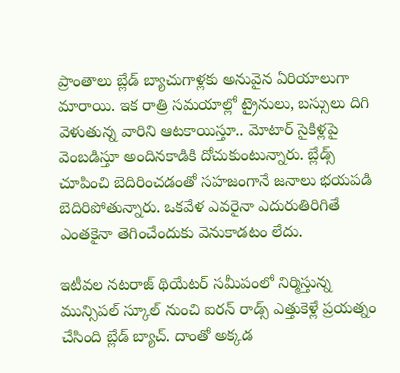ప్రాంతాలు బ్లేడ్ బ్యాచుగాళ్లకు అనువైన ఏరియాలుగా మారాయి. ఇక రాత్రి సమయాల్లో ట్రైనులు, బస్సులు దిగి వెళుతున్న వారిని ఆటకాయిస్తూ.. మోటార్ సైకిళ్లపై వెంబడిస్తూ అందినకాడికి దోచుకుంటున్నారు. బ్లేడ్స్ చూపించి బెదిరించడంతో సహజంగానే జనాలు భయపడి బెదిరిపోతున్నారు. ఒకవేళ ఎవరైనా ఎదురుతిరిగితే ఎంతకైనా తెగించేందుకు వెనుకాడటం లేదు.

ఇటీవల నటరాజ్‌ థియేటర్ సమీపంలో నిర్మిస్తున్న మున్సిపల్ స్కూల్ నుంచి ఐరన్ రాడ్స్ ఎత్తుకెళ్లే ప్రయత్నం చేసింది బ్లేడ్ బ్యాచ్. దాంతో అక్కడ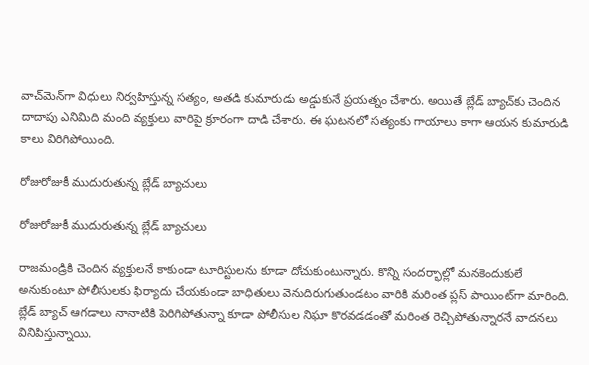వాచ్‌మెన్‌గా విధులు నిర్వహిస్తున్న సత్యం, అతడి కుమారుడు అడ్డుకునే ప్రయత్నం చేశారు. అయితే బ్లేడ్ బ్యాచ్‌కు చెందిన దాదాపు ఎనిమిది మంది వ్యక్తులు వారిపై క్రూరంగా దాడి చేశారు. ఈ ఘటనలో సత్యంకు గాయాలు కాగా ఆయన కుమారుడి కాలు విరిగిపోయింది.

రోజురోజుకీ ముదురుతున్న బ్లేడ్ బ్యాచులు

రోజురోజుకీ ముదురుతున్న బ్లేడ్ బ్యాచులు

రాజమండ్రికి చెందిన వ్యక్తులనే కాకుండా టూరిస్టులను కూడా దోచుకుంటున్నారు. కొన్ని సందర్భాల్లో మనకెందుకులే అనుకుంటూ పోలీసులకు ఫిర్యాదు చేయకుండా బాధితులు వెనుదిరుగుతుండటం వారికి మరింత ప్లస్ పాయింట్‌గా మారింది. బ్లేడ్‌ బ్యాచ్‌ ఆగడాలు నానాటికి పెరిగిపోతున్నా కూడా పోలీసుల నిఘా కొరవడడంతో మరింత రెచ్చిపోతున్నారనే వాదనలు వినిపిస్తున్నాయి.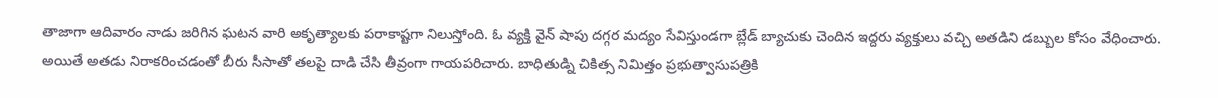తాజాగా ఆదివారం నాడు జరిగిన ఘటన వారి అకృత్యాలకు పరాకాష్టగా నిలుస్తోంది. ఓ వ్యక్తి వైన్ షాపు దగ్గర మద్యం సేవిస్తుండగా బ్లేడ్ బ్యాచుకు చెందిన ఇద్దరు వ్యక్తులు వచ్చి అతడిని డబ్బుల కోసం వేధించారు. అయితే అతడు నిరాకరించడంతో బీరు సీసాతో తలపై దాడి చేసి తీవ్రంగా గాయపరిచారు. బాధితుడ్ని చికిత్స నిమిత్తం ప్రభుత్వాసుపత్రికి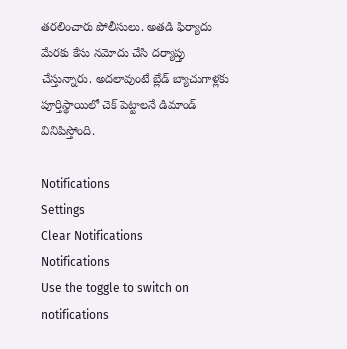తరలించారు పోలీసులు. అతడి ఫిర్యాదు మేరకు కేసు నమోదు చేసి దర్యాప్తు చేస్తున్నారు. అదలావుంటే బ్లేడ్ బ్యాచుగాళ్లకు పూర్తిస్థాయిలో చెక్ పెట్టాలనే డిమాండ్ వినిపిస్తోంది.

Notifications
Settings
Clear Notifications
Notifications
Use the toggle to switch on notifications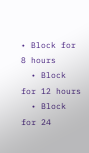• Block for 8 hours
  • Block for 12 hours
  • Block for 24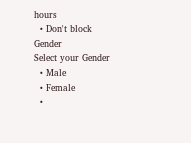hours
  • Don't block
Gender
Select your Gender
  • Male
  • Female
  •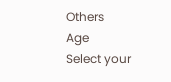Others
Age
Select your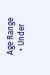Age Range
  • Under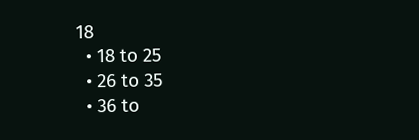18
  • 18 to 25
  • 26 to 35
  • 36 to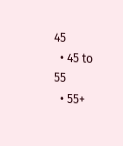45
  • 45 to 55
  • 55+